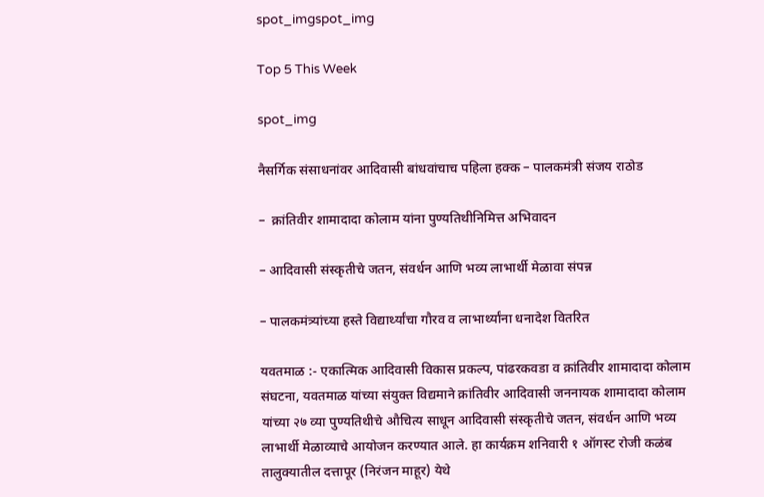spot_imgspot_img

Top 5 This Week

spot_img

नैसर्गिक संसाधनांवर आदिवासी बांधवांचाच पहिला हक्क – पालकमंत्री संजय राठोड

–  क्रांतिवीर शामादादा कोलाम यांना पुण्यतिथीनिमित्त अभिवादन

– आदिवासी संस्कृतीचे जतन, संवर्धन आणि भव्य लाभार्थी मेळावा संपन्न

– पालकमंत्र्यांच्या हस्ते विद्यार्थ्यांचा गौरव व लाभार्थ्यांना धनादेश वितरित

यवतमाळ :- एकात्मिक आदिवासी विकास प्रकल्प, पांढरकवडा व क्रांतिवीर शामादादा कोलाम संघटना, यवतमाळ यांच्या संयुक्त विद्यमाने क्रांतिवीर आदिवासी जननायक शामादादा कोलाम यांच्या २७ व्या पुण्यतिथीचे औचित्य साधून आदिवासी संस्कृतीचे जतन, संवर्धन आणि भव्य लाभार्थी मेळाव्याचे आयोजन करण्यात आले. हा कार्यक्रम शनिवारी १ ऑगस्ट रोजी कळंब तालुक्यातील दत्तापूर (निरंजन माहूर) येथे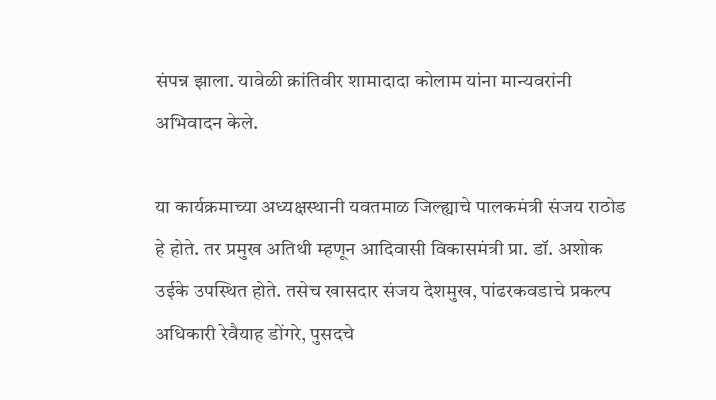संपन्न झाला. यावेळी क्रांतिवीर शामादादा कोलाम यांना मान्यवरांनी अभिवादन केले.

या कार्यक्रमाच्या अध्यक्षस्थानी यवतमाळ जिल्ह्याचे पालकमंत्री संजय राठोड हे होते. तर प्रमुख अतिथी म्हणून आदिवासी विकासमंत्री प्रा. डॉ. अशोक उईके उपस्थित होते. तसेच खासदार संजय देशमुख, पांढरकवडाचे प्रकल्प अधिकारी रेवैयाह डोंगरे, पुसदचे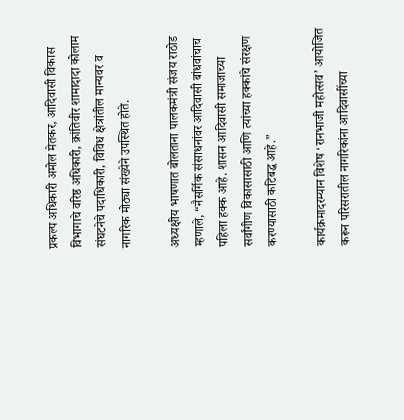प्रकल्प अधिकारी अमोल मेतकर, आदिवासी विकास विभागाचे वरिष्ठ अधिकारी, क्रांतिवीर शामादादा कोलाम संघटनेचे पदाधिकारी, विविध क्षेत्रांतील मान्यवर व नागरिक मोठ्या संख्येने उपस्थित होते.

अध्यक्षीय भाषणात बोलताना पालकमंत्री संजय राठोड म्हणाले, “नैसर्गिक संसाधनांवर आदिवासी बांधवांचाच पहिला हक्क आहे. शासन आदिवासी समाजाच्या सर्वांगीण विकासासाठी आणि त्यांच्या हक्कांचे संरक्षण करण्यासाठी कटिबद्ध आहे.”

कार्यक्रमादरम्यान विशेष ‘रानभाजी महोत्सव’ आयोजित करून परिसरातील नागरिकांना आदिवासींच्या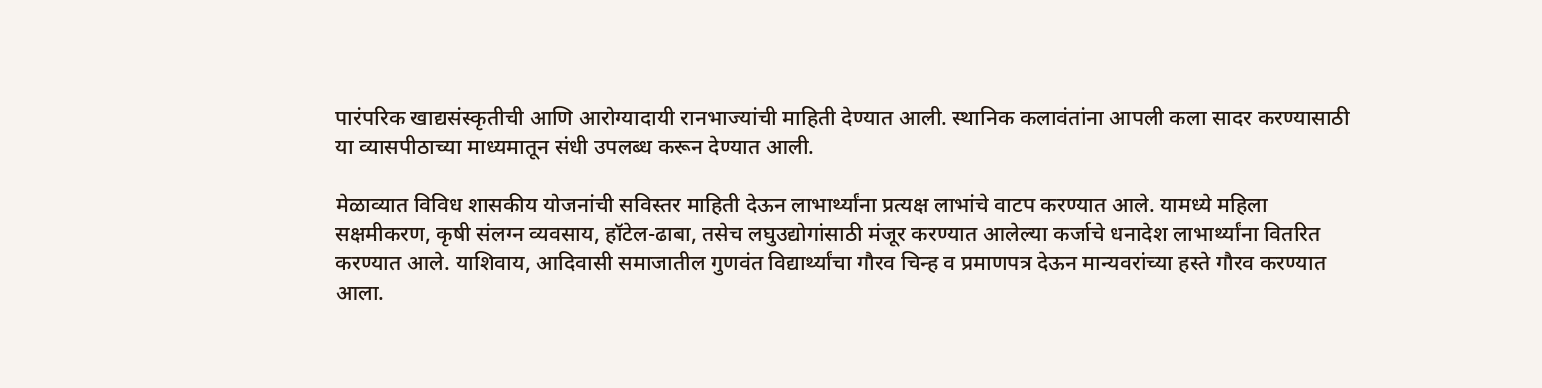पारंपरिक खाद्यसंस्कृतीची आणि आरोग्यादायी रानभाज्यांची माहिती देण्यात आली. स्थानिक कलावंतांना आपली कला सादर करण्यासाठी या व्यासपीठाच्या माध्यमातून संधी उपलब्ध करून देण्यात आली.

मेळाव्यात विविध शासकीय योजनांची सविस्तर माहिती देऊन लाभार्थ्यांना प्रत्यक्ष लाभांचे वाटप करण्यात आले. यामध्ये महिला सक्षमीकरण, कृषी संलग्न व्यवसाय, हॉटेल-ढाबा, तसेच लघुउद्योगांसाठी मंजूर करण्यात आलेल्या कर्जाचे धनादेश लाभार्थ्यांना वितरित करण्यात आले. याशिवाय, आदिवासी समाजातील गुणवंत विद्यार्थ्यांचा गौरव चिन्ह व प्रमाणपत्र देऊन मान्यवरांच्या हस्ते गौरव करण्यात आला.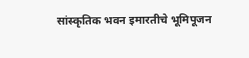सांस्कृतिक भवन इमारतीचे भूमिपूजन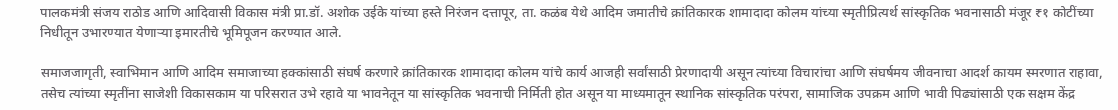पालकमंत्री संजय राठोड आणि आदिवासी विकास मंत्री प्रा.डॉ. अशोक उईके यांच्या हस्ते निरंजन दत्तापूर, ता. कळंब येथे आदिम जमातीचे क्रांतिकारक शामादादा कोलम यांच्या स्मृतीप्रित्यर्थ सांस्कृतिक भवनासाठी मंजूर ₹१ कोटींच्या निधीतून उभारण्यात येणाऱ्या इमारतीचे भूमिपूजन करण्यात आले.

समाजजागृती, स्वाभिमान आणि आदिम समाजाच्या हक्कांसाठी संघर्ष करणारे क्रांतिकारक शामादादा कोलम यांचे कार्य आजही सर्वांसाठी प्रेरणादायी असून त्यांच्या विचारांचा आणि संघर्षमय जीवनाचा आदर्श कायम स्मरणात राहावा, तसेच त्यांच्या स्मृतींना साजेशी विकासकाम या परिसरात उभे रहावे या भावनेतून या सांस्कृतिक भवनाची निर्मिती होत असून या माध्यमातून स्थानिक सांस्कृतिक परंपरा, सामाजिक उपक्रम आणि भावी पिढ्यांसाठी एक सक्षम केंद्र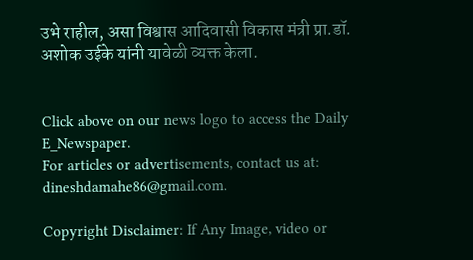उभे राहील, असा विश्वास आदिवासी विकास मंत्री प्रा.डॉ. अशोक उईके यांनी यावेळी व्यक्त केला.


Click above on our news logo to access the Daily E_Newspaper.
For articles or advertisements, contact us at: dineshdamahe86@gmail.com.

Copyright Disclaimer: If Any Image, video or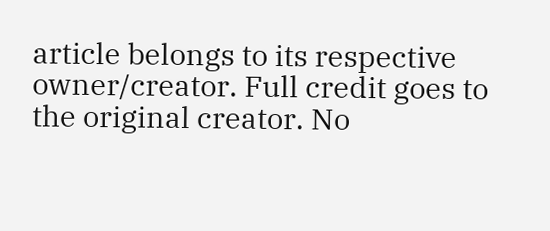article belongs to its respective owner/creator. Full credit goes to the original creator. No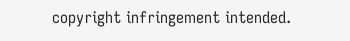copyright infringement intended.